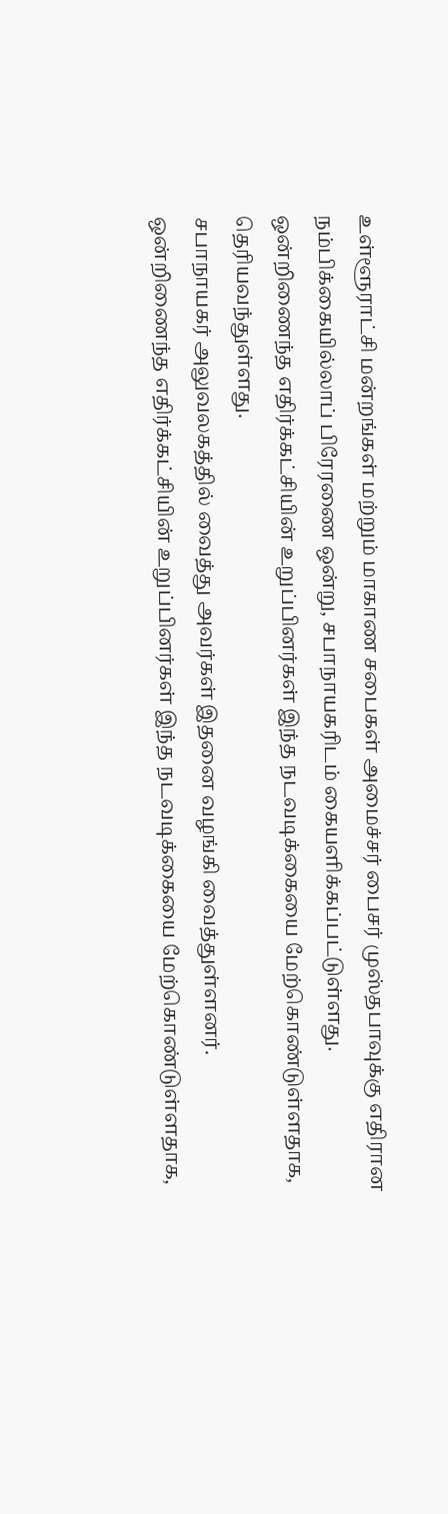உள்ளூராட்சி மன்றங்கள் மற்றும் மாகாண சபைகள் அமைச்சர் பைசர் முஸ்தபாவுக்கு எதிரான நம்பிக்கையில்லாப் பிரேரணை ஒன்று, சபாநாயகரிடம் கையளிக்கப்பட்டுள்ளது.
ஒன்றிணைந்த எதிர்க்கட்சியின் உறுப்பினர்கள் இந்த நடவடிக்கையை மேற்கொண்டுள்ளதாக, தெரியவந்துள்ளது.
சபாநாயகர் அலுவலகத்தில் வைத்து அவர்கள் இதனை வழங்கி வைத்துள்ளனர்.
ஒன்றிணைந்த எதிர்க்கட்சியின் உறுப்பினர்கள் இந்த நடவடிக்கையை மேற்கொண்டுள்ளதாக,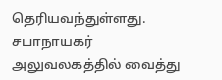தெரியவந்துள்ளது.
சபாநாயகர் அலுவலகத்தில் வைத்து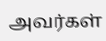அவர்கள்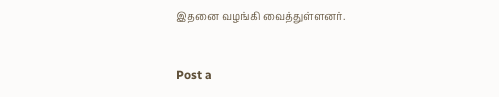இதனை வழங்கி வைத்துள்ளனர்.


Post a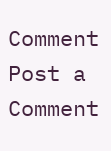Comment
Post a Comment